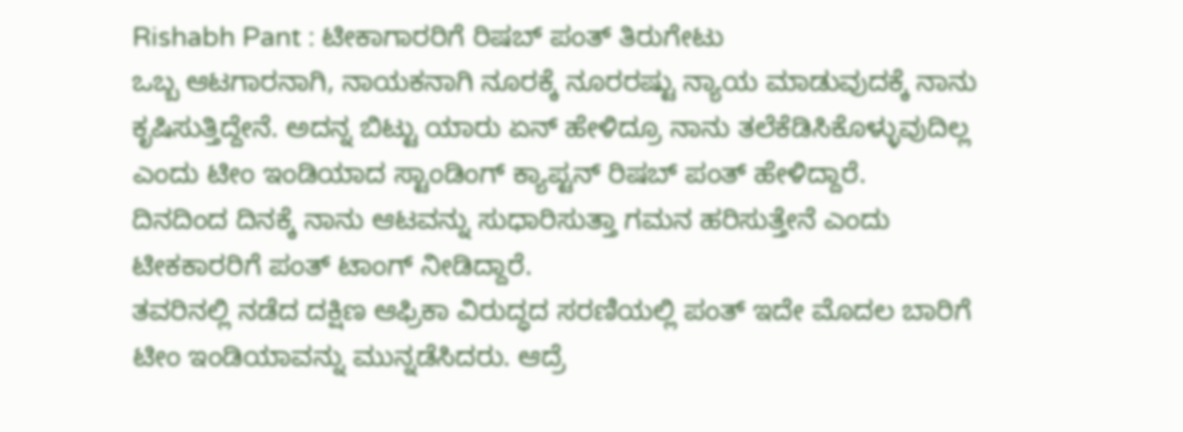Rishabh Pant : ಟೀಕಾಗಾರರಿಗೆ ರಿಷಬ್ ಪಂತ್ ತಿರುಗೇಟು
ಒಬ್ಬ ಆಟಗಾರನಾಗಿ, ನಾಯಕನಾಗಿ ನೂರಕ್ಕೆ ನೂರರಷ್ಟು ನ್ಯಾಯ ಮಾಡುವುದಕ್ಕೆ ನಾನು ಕೃಷಿಸುತ್ತಿದ್ದೇನೆ. ಅದನ್ನ ಬಿಟ್ಟು ಯಾರು ಏನ್ ಹೇಳಿದ್ರೂ ನಾನು ತಲೆಕೆಡಿಸಿಕೊಳ್ಳುವುದಿಲ್ಲ ಎಂದು ಟೀಂ ಇಂಡಿಯಾದ ಸ್ಟಾಂಡಿಂಗ್ ಕ್ಯಾಪ್ಟನ್ ರಿಷಬ್ ಪಂತ್ ಹೇಳಿದ್ದಾರೆ.
ದಿನದಿಂದ ದಿನಕ್ಕೆ ನಾನು ಆಟವನ್ನು ಸುಧಾರಿಸುತ್ತಾ ಗಮನ ಹರಿಸುತ್ತೇನೆ ಎಂದು ಟೀಕಕಾರರಿಗೆ ಪಂತ್ ಟಾಂಗ್ ನೀಡಿದ್ದಾರೆ.
ತವರಿನಲ್ಲಿ ನಡೆದ ದಕ್ಷಿಣ ಆಫ್ರಿಕಾ ವಿರುದ್ಧದ ಸರಣಿಯಲ್ಲಿ ಪಂತ್ ಇದೇ ಮೊದಲ ಬಾರಿಗೆ ಟೀಂ ಇಂಡಿಯಾವನ್ನು ಮುನ್ನಡೆಸಿದರು. ಆದ್ರೆ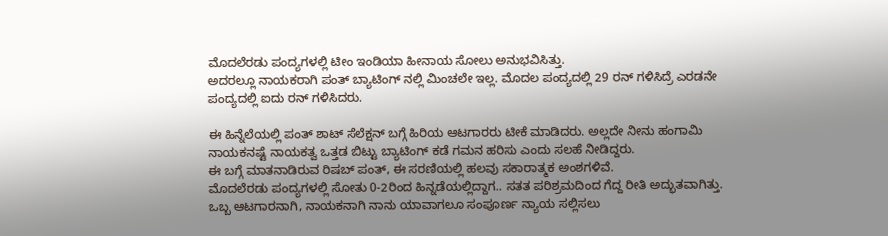ಮೊದಲೆರಡು ಪಂದ್ಯಗಳಲ್ಲಿ ಟೀಂ ಇಂಡಿಯಾ ಹೀನಾಯ ಸೋಲು ಅನುಭವಿಸಿತ್ತು.
ಅದರಲ್ಲೂ ನಾಯಕರಾಗಿ ಪಂತ್ ಬ್ಯಾಟಿಂಗ್ ನಲ್ಲಿ ಮಿಂಚಲೇ ಇಲ್ಲ. ಮೊದಲ ಪಂದ್ಯದಲ್ಲಿ 29 ರನ್ ಗಳಿಸಿದ್ರೆ ಎರಡನೇ ಪಂದ್ಯದಲ್ಲಿ ಐದು ರನ್ ಗಳಿಸಿದರು.

ಈ ಹಿನ್ನೆಲೆಯಲ್ಲಿ ಪಂತ್ ಶಾಟ್ ಸೆಲೆಕ್ಷನ್ ಬಗ್ಗೆ ಹಿರಿಯ ಆಟಗಾರರು ಟೀಕೆ ಮಾಡಿದರು. ಅಲ್ಲದೇ ನೀನು ಹಂಗಾಮಿ ನಾಯಕನಷ್ಟೆ ನಾಯಕತ್ವ ಒತ್ತಡ ಬಿಟ್ಟು ಬ್ಯಾಟಿಂಗ್ ಕಡೆ ಗಮನ ಹರಿಸು ಎಂದು ಸಲಹೆ ನೀಡಿದ್ದರು.
ಈ ಬಗ್ಗೆ ಮಾತನಾಡಿರುವ ರಿಷಬ್ ಪಂತ್, ಈ ಸರಣಿಯಲ್ಲಿ ಹಲವು ಸಕಾರಾತ್ಮಕ ಅಂಶಗಳಿವೆ.
ಮೊದಲೆರಡು ಪಂದ್ಯಗಳಲ್ಲಿ ಸೋತು 0-2ರಿಂದ ಹಿನ್ನಡೆಯಲ್ಲಿದ್ದಾಗ.. ಸತತ ಪರಿಶ್ರಮದಿಂದ ಗೆದ್ದ ರೀತಿ ಅದ್ಭುತವಾಗಿತ್ತು.
ಒಬ್ಬ ಆಟಗಾರನಾಗಿ, ನಾಯಕನಾಗಿ ನಾನು ಯಾವಾಗಲೂ ಸಂಪೂರ್ಣ ನ್ಯಾಯ ಸಲ್ಲಿಸಲು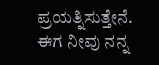ಪ್ರಯತ್ನಿಸುತ್ತೇನೆ.
ಈಗ ನೀವು ನನ್ನ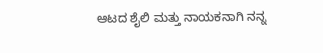ಆಟದ ಶೈಲಿ ಮತ್ತು ನಾಯಕನಾಗಿ ನನ್ನ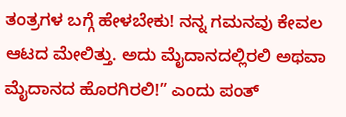ತಂತ್ರಗಳ ಬಗ್ಗೆ ಹೇಳಬೇಕು! ನನ್ನ ಗಮನವು ಕೇವಲ ಆಟದ ಮೇಲಿತ್ತು. ಅದು ಮೈದಾನದಲ್ಲಿರಲಿ ಅಥವಾ ಮೈದಾನದ ಹೊರಗಿರಲಿ!” ಎಂದು ಪಂತ್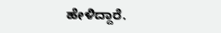ಹೇಳಿದ್ದಾರೆ.